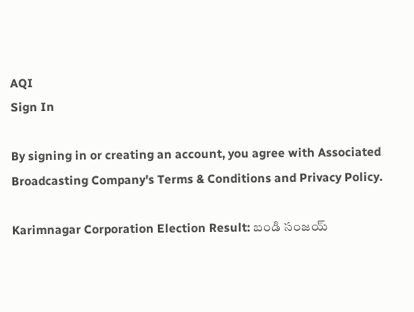AQI
Sign In

By signing in or creating an account, you agree with Associated Broadcasting Company's Terms & Conditions and Privacy Policy.

Karimnagar Corporation Election Result: బండి సంజయ్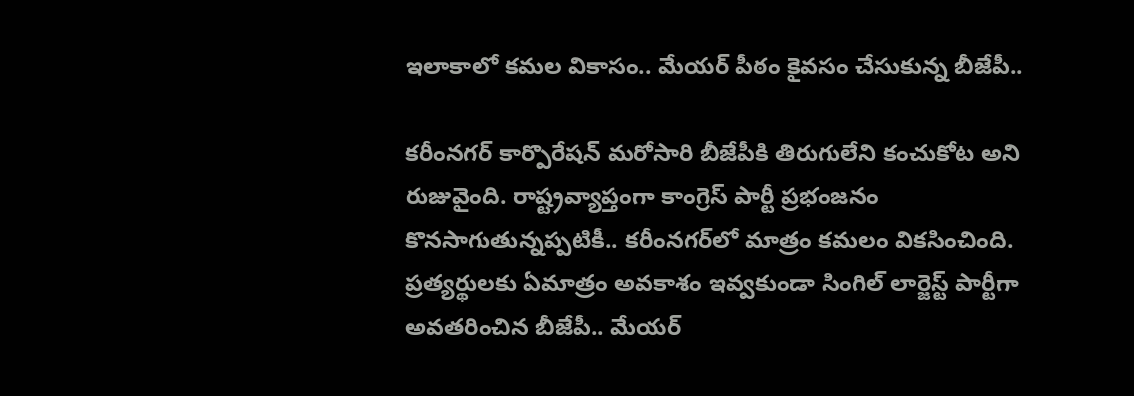ఇలాకాలో కమల వికాసం.. మేయర్ పీఠం కైవసం చేసుకున్న బీజేపీ..

కరీంనగర్ కార్పొరేషన్ మరోసారి బీజేపీకి తిరుగులేని కంచుకోట అని రుజువైంది. రాష్ట్రవ్యాప్తంగా కాంగ్రెస్ పార్టీ ప్రభంజనం కొనసాగుతున్నప్పటికీ.. కరీంనగర్‌లో మాత్రం కమలం వికసించింది. ప్రత్యర్థులకు ఏమాత్రం అవకాశం ఇవ్వకుండా సింగిల్ లార్జెస్ట్ పార్టీగా అవతరించిన బీజేపీ.. మేయర్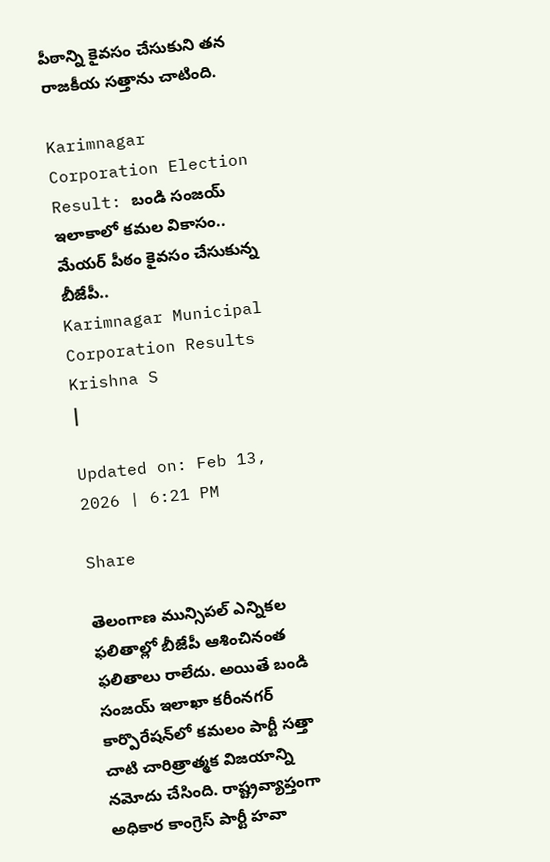పీఠాన్ని కైవసం చేసుకుని తన రాజకీయ సత్తాను చాటింది.

Karimnagar Corporation Election Result: బండి సంజయ్ ఇలాకాలో కమల వికాసం.. మేయర్ పీఠం కైవసం చేసుకున్న బీజేపీ..
Karimnagar Municipal Corporation Results
Krishna S
|

Updated on: Feb 13, 2026 | 6:21 PM

Share

తెలంగాణ మున్సిపల్ ఎన్నికల ఫలితాల్లో బీజేపీ ఆశించినంత ఫలితాలు రాలేదు. అయితే బండి సంజయ్ ఇలాఖా కరీంనగర్ కార్పొరేషన్‌లో కమలం పార్టీ సత్తా చాటి చారిత్రాత్మక విజయాన్ని నమోదు చేసింది. రాష్ట్రవ్యాప్తంగా అధికార కాంగ్రెస్ పార్టీ హవా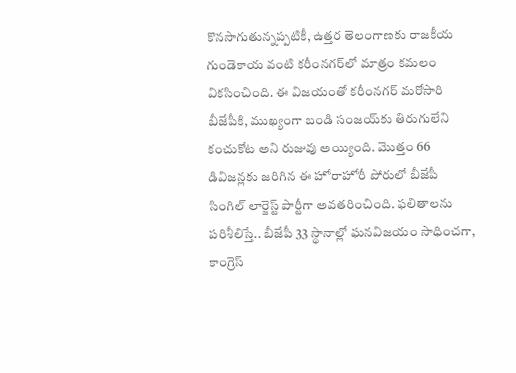కొనసాగుతున్నప్పటికీ, ఉత్తర తెలంగాణకు రాజకీయ గుండెకాయ వంటి కరీంనగర్‌లో మాత్రం కమలం వికసించింది. ఈ విజయంతో కరీంనగర్ మరోసారి బీజేపీకి, ముఖ్యంగా బండి సంజయ్‌కు తిరుగులేని కంచుకోట అని రుజువు అయ్యింది. మొత్తం 66 డివిజన్లకు జరిగిన ఈ హోరాహోరీ పోరులో బీజేపీ సింగిల్ లార్జెస్ట్ పార్టీగా అవతరించింది. ఫలితాలను పరిశీలిస్తే.. బీజేపీ 33 స్థానాల్లో ఘనవిజయం సాధించగా, కాంగ్రెస్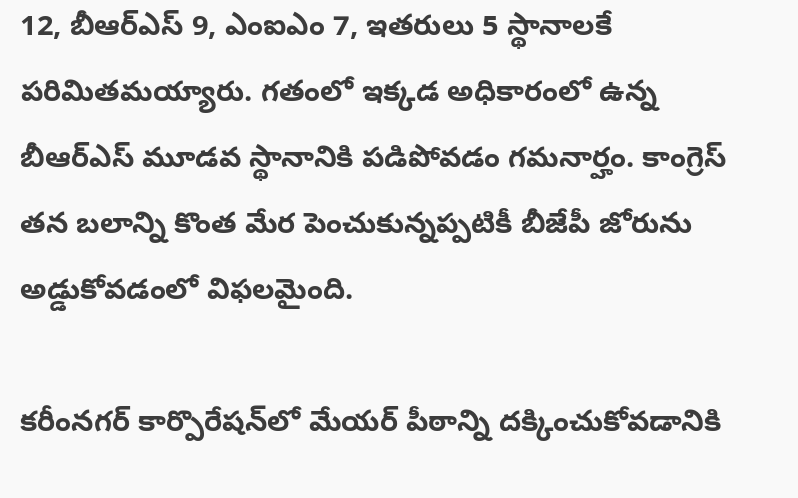12, బీఆర్ఎస్ 9, ఎంఐఎం 7, ఇతరులు 5 స్థానాలకే పరిమితమయ్యారు. గతంలో ఇక్కడ అధికారంలో ఉన్న బీఆర్ఎస్ మూడవ స్థానానికి పడిపోవడం గమనార్హం. కాంగ్రెస్ తన బలాన్ని కొంత మేర పెంచుకున్నప్పటికీ బీజేపీ జోరును అడ్డుకోవడంలో విఫలమైంది.

కరీంనగర్ కార్పొరేషన్‌లో మేయర్ పీఠాన్ని దక్కించుకోవడానికి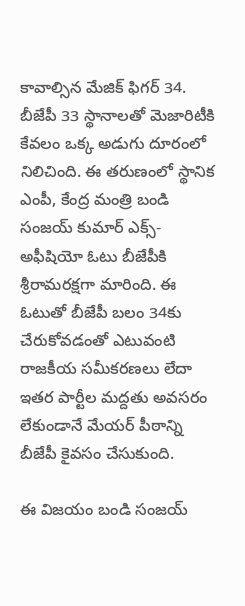కావాల్సిన మేజిక్ ఫిగర్ 34. బీజేపీ 33 స్థానాలతో మెజారిటీకి కేవలం ఒక్క అడుగు దూరంలో నిలిచింది. ఈ తరుణంలో స్థానిక ఎంపీ, కేంద్ర మంత్రి బండి సంజయ్ కుమార్ ఎక్స్-అఫీషియో ఓటు బీజేపీకి శ్రీరామరక్షగా మారింది. ఈ ఓటుతో బీజేపీ బలం 34కు చేరుకోవడంతో ఎటువంటి రాజకీయ సమీకరణలు లేదా ఇతర పార్టీల మద్దతు అవసరం లేకుండానే మేయర్ పీఠాన్ని బీజేపీ కైవసం చేసుకుంది.

ఈ విజయం బండి సంజయ్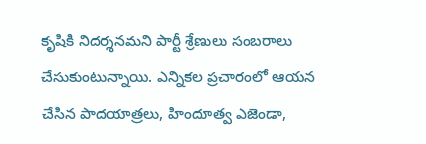కృషికి నిదర్శనమని పార్టీ శ్రేణులు సంబరాలు చేసుకుంటున్నాయి. ఎన్నికల ప్రచారంలో ఆయన చేసిన పాదయాత్రలు, హిందూత్వ ఎజెండా,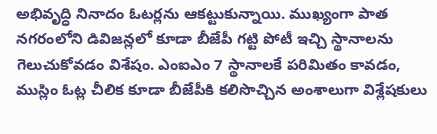అభివృద్ధి నినాదం ఓటర్లను ఆకట్టుకున్నాయి. ముఖ్యంగా పాత నగరంలోని డివిజన్లలో కూడా బీజేపీ గట్టి పోటీ ఇచ్చి స్థానాలను గెలుచుకోవడం విశేషం. ఎంఐఎం 7 స్థానాలకే పరిమితం కావడం, ముస్లిం ఓట్ల చీలిక కూడా బీజేపీకి కలిసొచ్చిన అంశాలుగా విశ్లేషకులు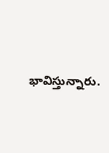భావిస్తున్నారు.